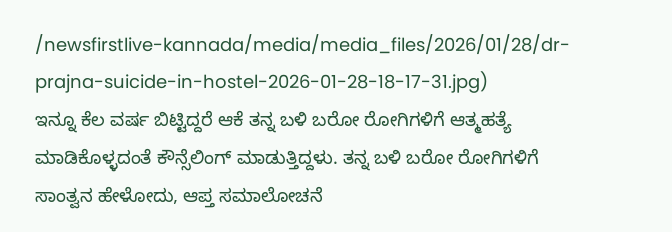/newsfirstlive-kannada/media/media_files/2026/01/28/dr-prajna-suicide-in-hostel-2026-01-28-18-17-31.jpg)
ಇನ್ನೂ ಕೆಲ ವರ್ಷ ಬಿಟ್ಟಿದ್ದರೆ ಆಕೆ ತನ್ನ ಬಳಿ ಬರೋ ರೋಗಿಗಳಿಗೆ ಆತ್ಮಹತ್ಯೆ ಮಾಡಿಕೊಳ್ಳದಂತೆ ಕೌನ್ಸೆಲಿಂಗ್ ಮಾಡುತ್ತಿದ್ದಳು. ತನ್ನ ಬಳಿ ಬರೋ ರೋಗಿಗಳಿಗೆ ಸಾಂತ್ವನ ಹೇಳೋದು, ಆಪ್ತ ಸಮಾಲೋಚನೆ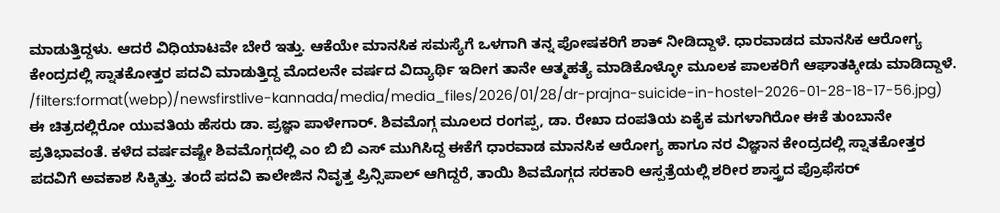ಮಾಡುತ್ತಿದ್ದಳು. ಆದರೆ ವಿಧಿಯಾಟವೇ ಬೇರೆ ಇತ್ತು. ಆಕೆಯೇ ಮಾನಸಿಕ ಸಮಸ್ಯೆಗೆ ಒಳಗಾಗಿ ತನ್ನ ಪೋಷಕರಿಗೆ ಶಾಕ್ ನೀಡಿದ್ದಾಳೆ. ಧಾರವಾಡದ ಮಾನಸಿಕ ಆರೋಗ್ಯ ಕೇಂದ್ರದಲ್ಲಿ ಸ್ನಾತಕೋತ್ತರ ಪದವಿ ಮಾಡುತ್ತಿದ್ದ ಮೊದಲನೇ ವರ್ಷದ ವಿದ್ಯಾರ್ಥಿ ಇದೀಗ ತಾನೇ ಆತ್ಮಹತ್ಯೆ ಮಾಡಿಕೊಳ್ಳೋ ಮೂಲಕ ಪಾಲಕರಿಗೆ ಆಘಾತಕ್ಕೀಡು ಮಾಡಿದ್ದಾಳೆ.
/filters:format(webp)/newsfirstlive-kannada/media/media_files/2026/01/28/dr-prajna-suicide-in-hostel-2026-01-28-18-17-56.jpg)
ಈ ಚಿತ್ರದಲ್ಲಿರೋ ಯುವತಿಯ ಹೆಸರು ಡಾ. ಪ್ರಜ್ಞಾ ಪಾಳೇಗಾರ್. ಶಿವಮೊಗ್ಗ ಮೂಲದ ರಂಗಪ್ಪ, ಡಾ. ರೇಖಾ ದಂಪತಿಯ ಏಕೈಕ ಮಗಳಾಗಿರೋ ಈಕೆ ತುಂಬಾನೇ ಪ್ರತಿಭಾವಂತೆ. ಕಳೆದ ವರ್ಷವಷ್ಟೇ ಶಿವಮೊಗ್ಗದಲ್ಲಿ ಎಂ ಬಿ ಬಿ ಎಸ್ ಮುಗಿಸಿದ್ದ ಈಕೆಗೆ ಧಾರವಾಡ ಮಾನಸಿಕ ಆರೋಗ್ಯ ಹಾಗೂ ನರ ವಿಜ್ಞಾನ ಕೇಂದ್ರದಲ್ಲಿ ಸ್ನಾತಕೋತ್ತರ ಪದವಿಗೆ ಅವಕಾಶ ಸಿಕ್ಕಿತ್ತು. ತಂದೆ ಪದವಿ ಕಾಲೇಜಿನ ನಿವೃತ್ತ ಪ್ರಿನ್ಸಿಪಾಲ್ ಆಗಿದ್ದರೆ, ತಾಯಿ ಶಿವಮೊಗ್ಗದ ಸರಕಾರಿ ಆಸ್ಪತ್ರೆಯಲ್ಲಿ ಶರೀರ ಶಾಸ್ತ್ರದ ಪ್ರೊಫೆಸರ್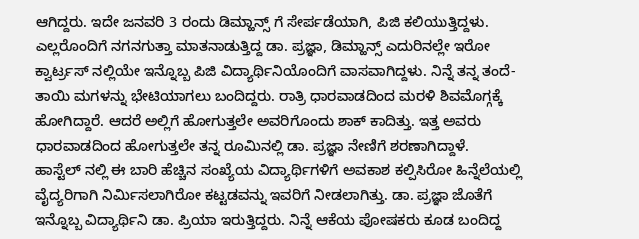ಆಗಿದ್ದರು. ಇದೇ ಜನವರಿ 3 ರಂದು ಡಿಮ್ಹಾನ್ಸ್ ಗೆ ಸೇರ್ಪಡೆಯಾಗಿ, ಪಿಜಿ ಕಲಿಯುತ್ತಿದ್ದಳು. ಎಲ್ಲರೊಂದಿಗೆ ನಗನಗುತ್ತಾ ಮಾತನಾಡುತ್ತಿದ್ದ ಡಾ. ಪ್ರಜ್ಞಾ, ಡಿಮ್ಹಾನ್ಸ್ ಎದುರಿನಲ್ಲೇ ಇರೋ ಕ್ವಾರ್ಟ್ರಸ್ ನಲ್ಲಿಯೇ ಇನ್ನೊಬ್ಬ ಪಿಜಿ ವಿದ್ಯಾರ್ಥಿನಿಯೊಂದಿಗೆ ವಾಸವಾಗಿದ್ದಳು. ನಿನ್ನೆ ತನ್ನ ತಂದೆ-ತಾಯಿ ಮಗಳನ್ನು ಭೇಟಿಯಾಗಲು ಬಂದಿದ್ದರು. ರಾತ್ರಿ ಧಾರವಾಡದಿಂದ ಮರಳಿ ಶಿವಮೊಗ್ಗಕ್ಕೆ ಹೋಗಿದ್ದಾರೆ. ಆದರೆ ಅಲ್ಲಿಗೆ ಹೋಗುತ್ತಲೇ ಅವರಿಗೊಂದು ಶಾಕ್ ಕಾದಿತ್ತು. ಇತ್ತ ಅವರು ಧಾರವಾಡದಿಂದ ಹೋಗುತ್ತಲೇ ತನ್ನ ರೂಮಿನಲ್ಲಿ ಡಾ. ಪ್ರಜ್ಞಾ ನೇಣಿಗೆ ಶರಣಾಗಿದ್ದಾಳೆ.
ಹಾಸ್ಟೆಲ್ ನಲ್ಲಿ ಈ ಬಾರಿ ಹೆಚ್ಚಿನ ಸಂಖ್ಯೆಯ ವಿದ್ಯಾರ್ಥಿಗಳಿಗೆ ಅವಕಾಶ ಕಲ್ಪಿಸಿರೋ ಹಿನ್ನೆಲೆಯಲ್ಲಿ ವೈದ್ಯರಿಗಾಗಿ ನಿರ್ಮಿಸಲಾಗಿರೋ ಕಟ್ಟಡವನ್ನು ಇವರಿಗೆ ನೀಡಲಾಗಿತ್ತು. ಡಾ. ಪ್ರಜ್ಞಾ ಜೊತೆಗೆ ಇನ್ನೊಬ್ಬ ವಿದ್ಯಾರ್ಥಿನಿ ಡಾ. ಪ್ರಿಯಾ ಇರುತ್ತಿದ್ದರು. ನಿನ್ನೆ ಆಕೆಯ ಪೋಷಕರು ಕೂಡ ಬಂದಿದ್ದ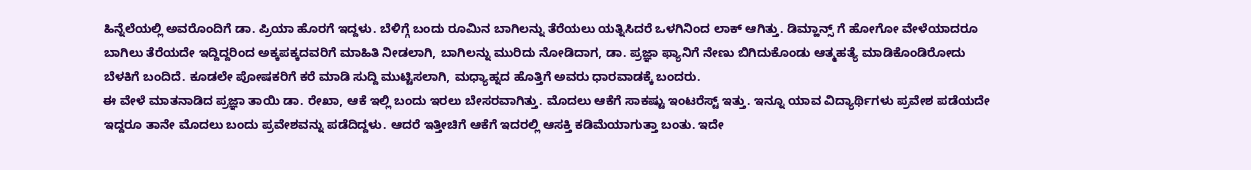ಹಿನ್ನೆಲೆಯಲ್ಲಿ ಅವರೊಂದಿಗೆ ಡಾ. ಪ್ರಿಯಾ ಹೊರಗೆ ಇದ್ದಳು. ಬೆಳಿಗ್ಗೆ ಬಂದು ರೂಮಿನ ಬಾಗಿಲನ್ನು ತೆರೆಯಲು ಯತ್ನಿಸಿದರೆ ಒಳಗಿನಿಂದ ಲಾಕ್ ಆಗಿತ್ತು. ಡಿಮ್ಹಾನ್ಸ್ ಗೆ ಹೋಗೋ ವೇಳೆಯಾದರೂ ಬಾಗಿಲು ತೆರೆಯದೇ ಇದ್ದಿದ್ದರಿಂದ ಅಕ್ಕಪಕ್ಕದವರಿಗೆ ಮಾಹಿತಿ ನೀಡಲಾಗಿ, ಬಾಗಿಲನ್ನು ಮುರಿದು ನೋಡಿದಾಗ, ಡಾ. ಪ್ರಜ್ಞಾ ಫ್ಯಾನಿಗೆ ನೇಣು ಬಿಗಿದುಕೊಂಡು ಆತ್ಮಹತ್ಯೆ ಮಾಡಿಕೊಂಡಿರೋದು ಬೆಳಕಿಗೆ ಬಂದಿದೆ. ಕೂಡಲೇ ಪೋಷಕರಿಗೆ ಕರೆ ಮಾಡಿ ಸುದ್ದಿ ಮುಟ್ಟಿಸಲಾಗಿ, ಮಧ್ಯಾಹ್ನದ ಹೊತ್ತಿಗೆ ಅವರು ಧಾರವಾಡಕ್ಕೆ ಬಂದರು.
ಈ ವೇಳೆ ಮಾತನಾಡಿದ ಪ್ರಜ್ಞಾ ತಾಯಿ ಡಾ. ರೇಖಾ, ಆಕೆ ಇಲ್ಲಿ ಬಂದು ಇರಲು ಬೇಸರವಾಗಿತ್ತು. ಮೊದಲು ಆಕೆಗೆ ಸಾಕಷ್ಟು ಇಂಟರೆಸ್ಟ್ ಇತ್ತು. ಇನ್ನೂ ಯಾವ ವಿದ್ಯಾರ್ಥಿಗಳು ಪ್ರವೇಶ ಪಡೆಯದೇ ಇದ್ದರೂ ತಾನೇ ಮೊದಲು ಬಂದು ಪ್ರವೇಶವನ್ನು ಪಡೆದಿದ್ದಳು. ಆದರೆ ಇತ್ತೀಚಿಗೆ ಆಕೆಗೆ ಇದರಲ್ಲಿ ಆಸಕ್ತಿ ಕಡಿಮೆಯಾಗುತ್ತಾ ಬಂತು. ಇದೇ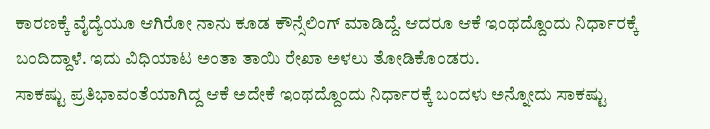ಕಾರಣಕ್ಕೆ ವೈದ್ಯೆಯೂ ಆಗಿರೋ ನಾನು ಕೂಡ ಕೌನ್ಸೆಲಿಂಗ್ ಮಾಡಿದ್ದೆ. ಆದರೂ ಆಕೆ ಇಂಥದ್ದೊಂದು ನಿರ್ಧಾರಕ್ಕೆ ಬಂದಿದ್ದಾಳೆ. ಇದು ವಿಧಿಯಾಟ ಅಂತಾ ತಾಯಿ ರೇಖಾ ಅಳಲು ತೋಡಿಕೊಂಡರು.
ಸಾಕಷ್ಟು ಪ್ರತಿಭಾವಂತೆಯಾಗಿದ್ದ ಆಕೆ ಅದೇಕೆ ಇಂಥದ್ದೊಂದು ನಿರ್ಧಾರಕ್ಕೆ ಬಂದಳು ಅನ್ನೋದು ಸಾಕಷ್ಟು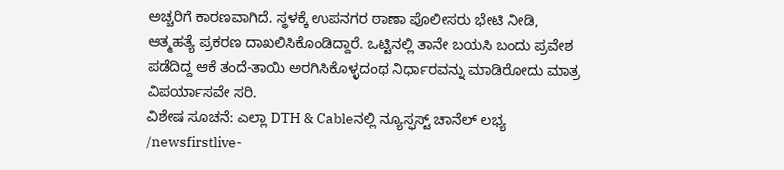ಅಚ್ಚರಿಗೆ ಕಾರಣವಾಗಿದೆ. ಸ್ಥಳಕ್ಕೆ ಉಪನಗರ ಠಾಣಾ ಪೊಲೀಸರು ಭೇಟಿ ನೀಡಿ, ಆತ್ಮಹತ್ಯೆ ಪ್ರಕರಣ ದಾಖಲಿಸಿಕೊಂಡಿದ್ದಾರೆ. ಒಟ್ಟಿನಲ್ಲಿ ತಾನೇ ಬಯಸಿ ಬಂದು ಪ್ರವೇಶ ಪಡೆದಿದ್ದ ಆಕೆ ತಂದೆ-ತಾಯಿ ಅರಗಿಸಿಕೊಳ್ಳದಂಥ ನಿರ್ಧಾರವನ್ನು ಮಾಡಿರೋದು ಮಾತ್ರ ವಿಪರ್ಯಾಸವೇ ಸರಿ.
ವಿಶೇಷ ಸೂಚನೆ: ಎಲ್ಲಾ DTH & Cableನಲ್ಲಿ ನ್ಯೂಸ್ಫಸ್ಟ್ ಚಾನೆಲ್ ಲಭ್ಯ
/newsfirstlive-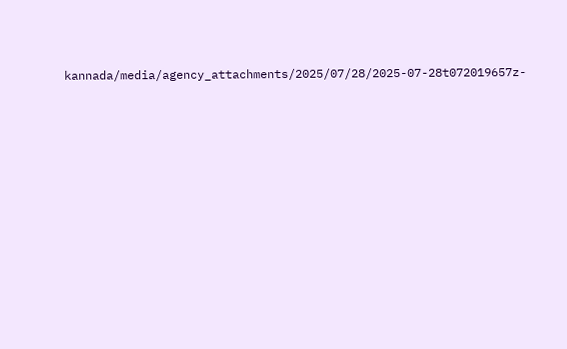kannada/media/agency_attachments/2025/07/28/2025-07-28t072019657z-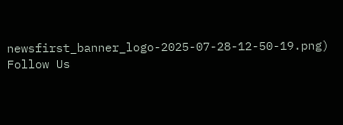newsfirst_banner_logo-2025-07-28-12-50-19.png)
Follow Us